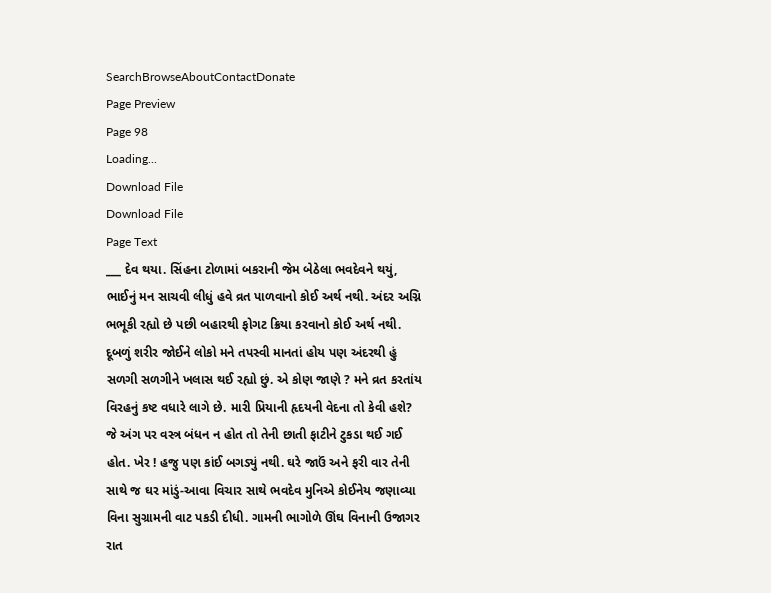SearchBrowseAboutContactDonate
Page Preview
Page 98
Loading...
Download File
Download File
Page Text
___ દેવ થયા. સિંહના ટોળામાં બકરાની જેમ બેઠેલા ભવદેવને થયું, ભાઈનું મન સાચવી લીધું હવે વ્રત પાળવાનો કોઈ અર્થ નથી. અંદર અગ્નિ ભભૂકી રહ્યો છે પછી બહારથી ફોગટ ક્રિયા કરવાનો કોઈ અર્થ નથી. દૂબળું શરીર જોઈને લોકો મને તપસ્વી માનતાં હોય પણ અંદરથી હું સળગી સળગીને ખલાસ થઈ રહ્યો છું. એ કોણ જાણે ? મને વ્રત કરતાંય વિરહનું કષ્ટ વધારે લાગે છે. મારી પ્રિયાની હૃદયની વેદના તો કેવી હશે? જે અંગ પર વસ્ત્ર બંધન ન હોત તો તેની છાતી ફાટીને ટુકડા થઈ ગઈ હોત. ખેર ! હજુ પણ કાંઈ બગડ્યું નથી. ઘરે જાઉં અને ફરી વાર તેની સાથે જ ઘર માંડું-આવા વિચાર સાથે ભવદેવ મુનિએ કોઈનેય જણાવ્યા વિના સુગ્રામની વાટ પકડી દીધી. ગામની ભાગોળે ઊંઘ વિનાની ઉજાગર રાત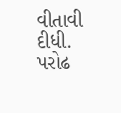વીતાવી દીધી. પરોઢ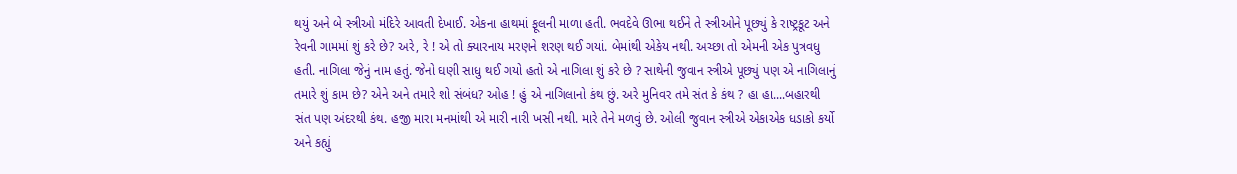થયું અને બે સ્ત્રીઓ મંદિરે આવતી દેખાઈ. એકના હાથમાં ફૂલની માળા હતી. ભવદેવે ઊભા થઈને તે સ્ત્રીઓને પૂછ્યું કે રાષ્ટ્રકૂટ અને રેવની ગામમાં શું કરે છે? અરે, રે ! એ તો ક્યારનાય મરણને શરણ થઈ ગયાં. બેમાંથી એકેય નથી. અચ્છા તો એમની એક પુત્રવધુ હતી. નાગિલા જેનું નામ હતું. જેનો ઘણી સાધુ થઈ ગયો હતો એ નાગિલા શું કરે છે ? સાથેની જુવાન સ્ત્રીએ પૂછ્યું પણ એ નાગિલાનું તમારે શું કામ છે? એને અને તમારે શો સંબંધ? ઓહ ! હું એ નાગિલાનો કંથ છું. અરે મુનિવર તમે સંત કે કંથ ? હા હા....બહારથી સંત પણ અંદરથી કંથ. હજી મારા મનમાંથી એ મારી નારી ખસી નથી. મારે તેને મળવું છે. ઓલી જુવાન સ્ત્રીએ એકાએક ધડાકો કર્યો અને કહ્યું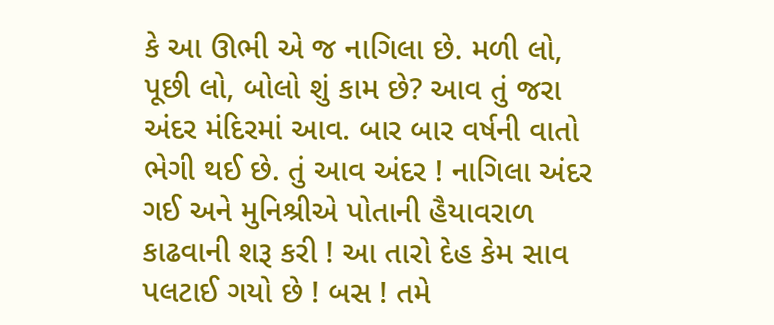કે આ ઊભી એ જ નાગિલા છે. મળી લો, પૂછી લો, બોલો શું કામ છે? આવ તું જરા અંદર મંદિરમાં આવ. બાર બાર વર્ષની વાતો ભેગી થઈ છે. તું આવ અંદર ! નાગિલા અંદર ગઈ અને મુનિશ્રીએ પોતાની હૈયાવરાળ કાઢવાની શરૂ કરી ! આ તારો દેહ કેમ સાવ પલટાઈ ગયો છે ! બસ ! તમે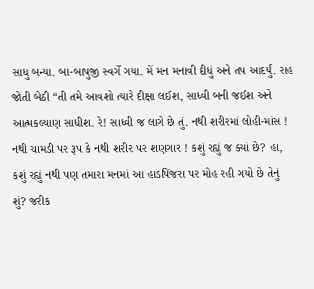સાધુ બન્યા. બા-બાપુજી સ્વર્ગે ગયા. મેં મન મનાવી દીધું અને તપ આદર્યું. રાહ જોતી બેઠી “તી તમે આવશો ત્યારે દીક્ષા લઈશ, સાધ્વી બની જઈશ અને આત્મકલ્યાણ સાધીશ. રે! સાધ્વી જ લાગે છે તું. નથી શરીરમાં લોહી-માંસ ! નથી ચામડી પર રૂપ કે નથી શરીર પર શણગાર ! કશું રહ્યું જ ક્યાં છે? હા, કશું રહ્યું નથી પણ તમારા મનમાં આ હાડપિંજરા પર મોહ રહી ગયો છે તેનું શું? જરીક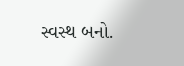સ્વસ્થ બનો.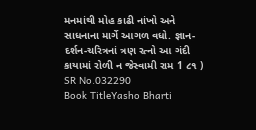મનમાંથી મોહ કાઢી નાંખો અને સાધનાના માર્ગે આગળ વધો. જ્ઞાન-દર્શન-ચરિત્રનાં ત્રણ રત્નો આ ગંદી કાયામાં રોળી ન જેસ્વામી રામ 1 ૮૧ )
SR No.032290
Book TitleYasho Bharti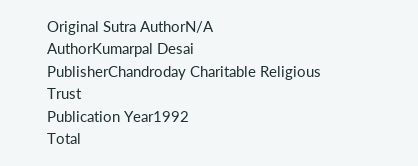Original Sutra AuthorN/A
AuthorKumarpal Desai
PublisherChandroday Charitable Religious Trust
Publication Year1992
Total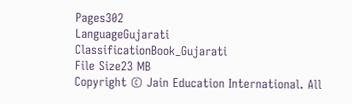Pages302
LanguageGujarati
ClassificationBook_Gujarati
File Size23 MB
Copyright © Jain Education International. All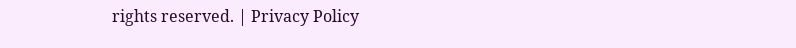rights reserved. | Privacy Policy